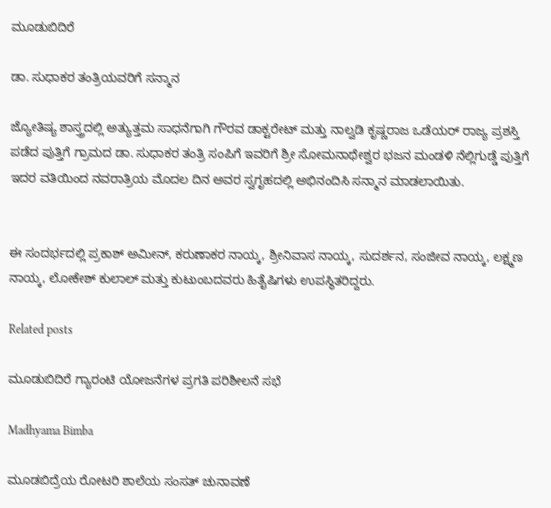ಮೂಡುಬಿದಿರೆ

ಡಾ. ಸುಧಾಕರ ತಂತ್ರಿಯವರಿಗೆ ಸನ್ಮಾನ

ಜ್ಯೋತಿಷ್ಯ ಶಾಸ್ತ್ರದಲ್ಲಿ ಅತ್ಯುತ್ತಮ ಸಾಧನೆಗಾಗಿ ಗೌರವ ಡಾಕ್ಟರೇಟ್ ಮತ್ತು ನಾಲ್ವಡಿ ಕೃಷ್ಣರಾಜ ಒಡೆಯರ್ ರಾಜ್ಯ ಪ್ರಶಸ್ತಿ ಪಡೆದ ಪುತ್ತಿಗೆ ಗ್ರಾಮದ ಡಾ. ಸುಧಾಕರ ತಂತ್ರಿ ಸಂಪಿಗೆ ಇವರಿಗೆ ಶ್ರೀ ಸೋಮನಾಥೇಶ್ವರ ಭಜನ ಮಂಡಳಿ ನೆಲ್ಲಿಗುಡ್ಡೆ ಪುತ್ತಿಗೆ ಇದರ ವತಿಯಿಂದ ನವರಾತ್ರಿಯ ಮೊದಲ ದಿನ ಅವರ ಸ್ವಗೃಹದಲ್ಲಿ ಅಭಿನಂದಿಸಿ ಸನ್ಮಾನ ಮಾಡಲಾಯಿತು.


ಈ ಸಂದರ್ಭದಲ್ಲಿ ಪ್ರಕಾಶ್ ಅಮೀನ್, ಕರುಣಾಕರ ನಾಯ್ಕ, ಶ್ರೀನಿವಾಸ ನಾಯ್ಕ, ಸುದರ್ಶನ, ಸಂಜೀವ ನಾಯ್ಕ, ಲಕ್ಷ್ಮಣ ನಾಯ್ಕ, ಲೋಕೇಶ್ ಕುಲಾಲ್ ಮತ್ತು ಕುಟುಂಬದವರು ಹಿತೈಷಿಗಳು ಉಪಸ್ಥಿತರಿದ್ದರು.

Related posts

ಮೂಡುಬಿದಿರೆ ಗ್ಯಾರಂಟಿ ಯೋಜನೆಗಳ ಪ್ರಗತಿ ಪರಿಶೀಲನೆ ಸಭೆ

Madhyama Bimba

ಮೂಡಬಿದ್ರೆಯ ರೋಟರಿ ಶಾಲೆಯ ಸಂಸತ್ ಚುನಾವಣೆ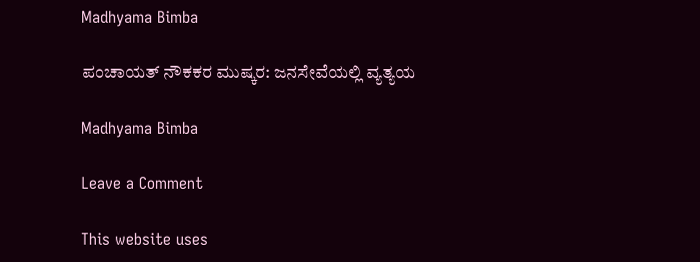Madhyama Bimba

ಪಂಚಾಯತ್ ನೌಕಕರ ಮುಷ್ಕರ: ಜನಸೇವೆಯಲ್ಲಿ ವ್ಯತ್ಯಯ

Madhyama Bimba

Leave a Comment

This website uses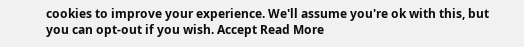cookies to improve your experience. We'll assume you're ok with this, but you can opt-out if you wish. Accept Read More